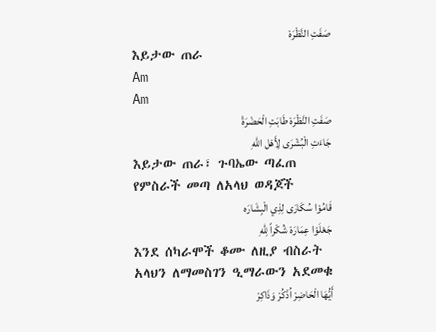صَفَتِ النَّظْرَهْ
እይታው ጠራ
Am
Am
صَفَتِ النَّظْرَهْ طَابَتِ الْحَضْرَةْ
جَاءَتِ الْبُشْرَى لِأَهْل اللهِ
እይታው ጠራ፣ ጉባኤው ጣፈጠ
የምስራች መጣ ለአላህ ወዳጆች
قَامُوْا سُكَارَى لِذِي الْبِشَارَه
جَعْلَوْا عِمَارَهْ شُكْراً لِلّهِ
እንደ ሰካራሞች ቆሙ ለዚያ ብስራት
አላህን ለማመስገን ዒማራውን አደመቁ
أَيُّهَا الْحَاضِرْ اُذْكُرْ وَذَاكِرْ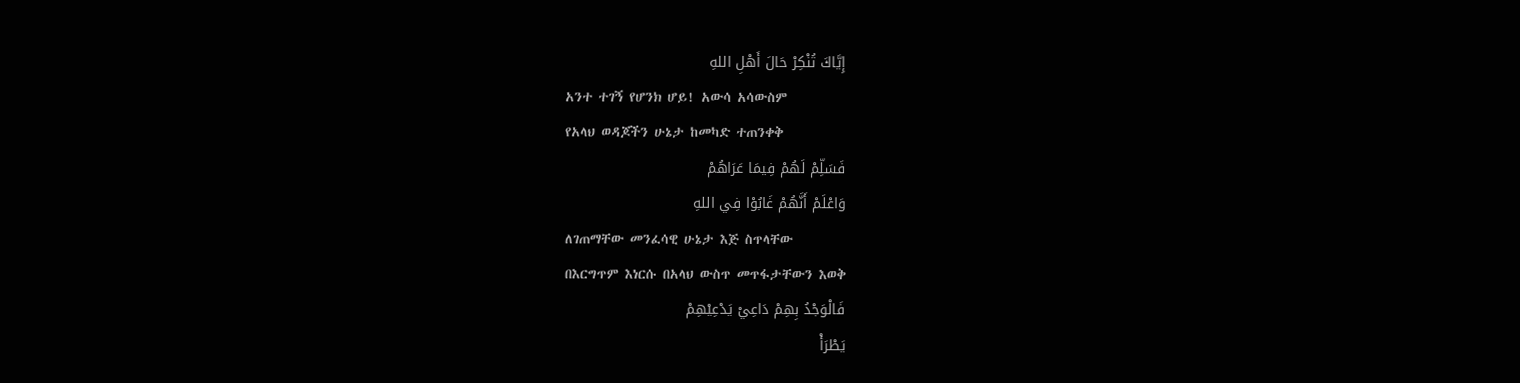إِيَّاكَ تُنْكِرْ حَالَ أَهْلِ اللهِ
አንተ ተገኝ የሆንክ ሆይ! አውሳ አሳውስም
የአላህ ወዳጆችን ሁኔታ ከመካድ ተጠንቀቅ
فَسَلِّمْ لَهُمْ فِيمَا عَرَاهُمْ
وَاعْلَمْ أَنَّهُمْ غَابُوْا فِي اللهِ
ለገጠማቸው መንፈሳዊ ሁኔታ እጅ ስጥላቸው
በእርግጥም እነርሱ በአላህ ውስጥ መጥፋታቸውን እወቅ
فَالْوَجْدُ بِهِمْ دَاعِيْ يَدْعِيْهِمْ
يَطْرَأْ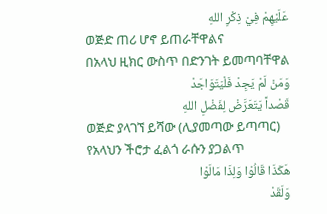عَلَيْهِمْ فِيْ ذِكْرِ اللهِ
ወጅድ ጠሪ ሆኖ ይጠራቸዋልና
በአላህ ዚክር ውስጥ በድንገት ይመጣባቸዋል
وَمَنْ لَمْ يَجِدْ فَلْيَتَوَاجَدْ
قَصْداً يَتَعَرَّضْ لِفَضْلِ اللهِ
ወጅድ ያላገኘ ይሻው (ሊያመጣው ይጣጣር)
የአላህን ችሮታ ፈልጎ ራሱን ያጋልጥ
هَكَذَا قَالُوْا وَلِذَا مَالَوْا
وَلَقَدْ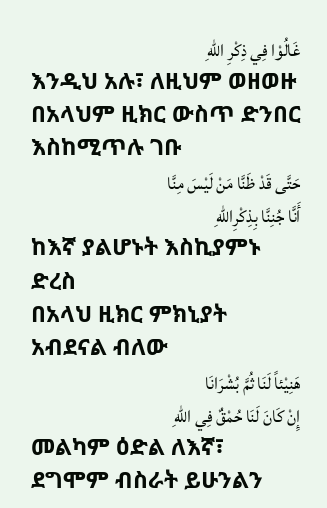غَالُوْا فِي ذِكْرِ اللهِ
እንዲህ አሉ፣ ለዚህም ወዘወዙ
በአላህም ዚክር ውስጥ ድንበር እስከሚጥሉ ገቡ
حَتَّى قَدْ ظَنَّا مَنْ لَيْسَ مِنَّا
أَنَّا جُنِنَّا بِذِكْرِاللهِ
ከእኛ ያልሆኑት እስኪያምኑ ድረስ
በአላህ ዚክር ምክኒያት አብደናል ብለው
هَنِيْئاً لَنَا ثُمَّ بُشْرَانَا
إِنْ كَانَ لَنَا حُمْقٌ فِي اللهِ
መልካም ዕድል ለእኛ፣ ደግሞም ብስራት ይሁንልን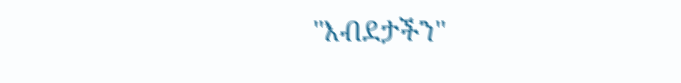"እብደታችን"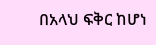በአላህ ፍቅር ከሆነ